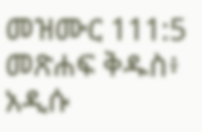መዝሙር 111:5 መጽሐፍ ቅዱስ፥ አዲሱ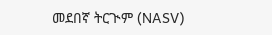መደበኛ ትርጒም (NASV)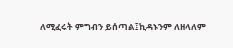ለሚፈሩት ምግብን ይሰጣል፤ኪዳኑንም ለዘላለም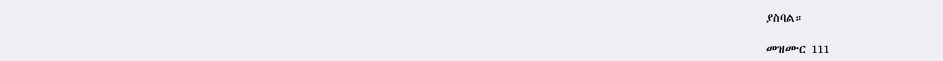ያስባል።

መዝሙር 111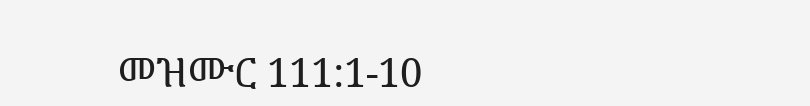መዝሙር 111:1-10